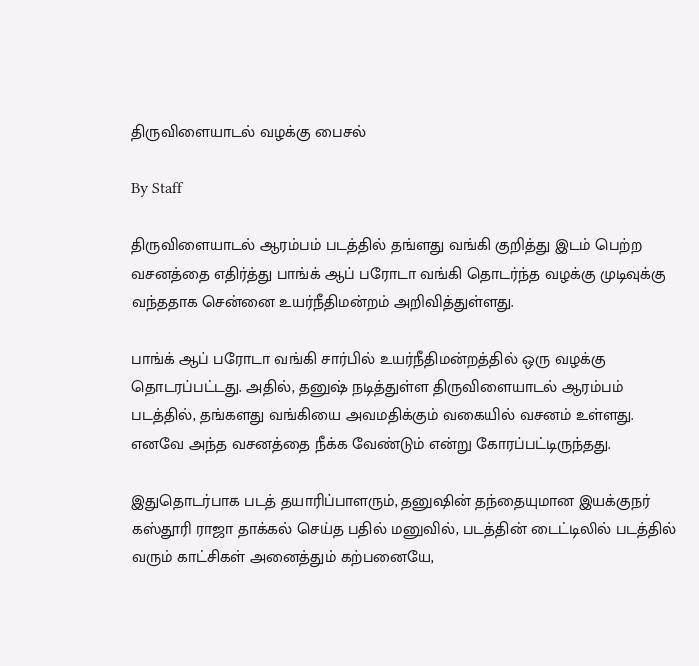திருவிளையாடல் வழக்கு பைசல்

By Staff

திருவிளையாடல் ஆரம்பம் படத்தில் தங்ளது வங்கி குறித்து இடம் பெற்ற வசனத்தை எதிர்த்து பாங்க் ஆப் பரோடா வங்கி தொடர்ந்த வழக்கு முடிவுக்கு வந்ததாக சென்னை உயர்நீதிமன்றம் அறிவித்துள்ளது.

பாங்க் ஆப் பரோடா வங்கி சார்பில் உயர்நீதிமன்றத்தில் ஒரு வழக்கு தொடரப்பட்டது. அதில், தனுஷ் நடித்துள்ள திருவிளையாடல் ஆரம்பம் படத்தில், தங்களது வங்கியை அவமதிக்கும் வகையில் வசனம் உள்ளது. எனவே அந்த வசனத்தை நீக்க வேண்டும் என்று கோரப்பட்டிருந்தது.

இதுதொடர்பாக படத் தயாரிப்பாளரும், தனுஷின் தந்தையுமான இயக்குநர் கஸ்தூரி ராஜா தாக்கல் செய்த பதில் மனுவில், படத்தின் டைட்டிலில் படத்தில் வரும் காட்சிகள் அனைத்தும் கற்பனையே,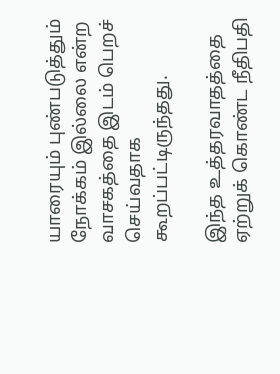யாரையும் புண்படுத்தும் நோக்கம் இல்லை என்ற வாசகத்தை இடம் பெறச் செய்வதாக கூறப்பட்டிருந்தது.

இந்த உத்தரவாதத்தை ஏற்றுக் கொண்ட நீதிபதி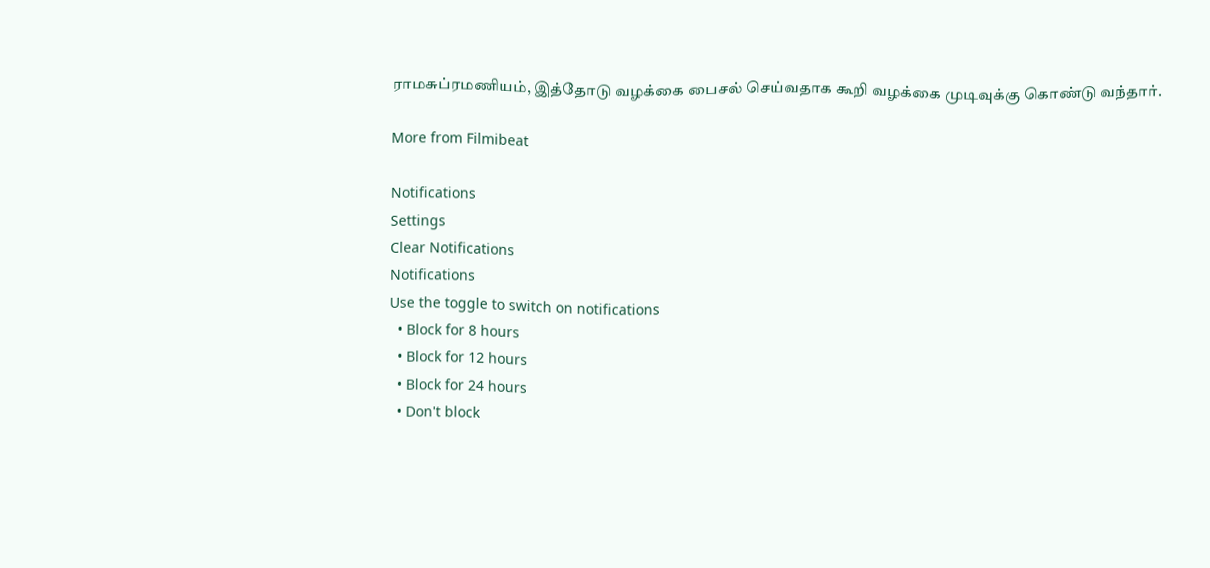ராமசுப்ரமணியம், இத்தோடு வழக்கை பைசல் செய்வதாக கூறி வழக்கை முடிவுக்கு கொண்டு வந்தார்.

More from Filmibeat

Notifications
Settings
Clear Notifications
Notifications
Use the toggle to switch on notifications
  • Block for 8 hours
  • Block for 12 hours
  • Block for 24 hours
  • Don't block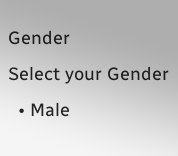Gender
Select your Gender
  • Male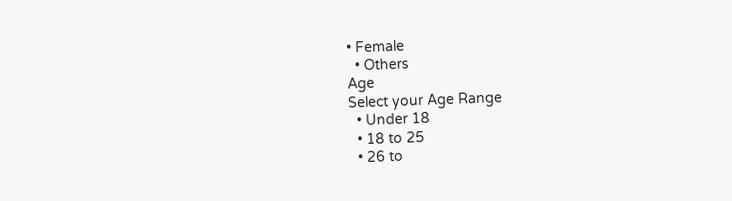• Female
  • Others
Age
Select your Age Range
  • Under 18
  • 18 to 25
  • 26 to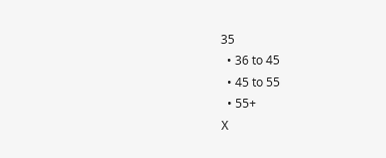35
  • 36 to 45
  • 45 to 55
  • 55+
X